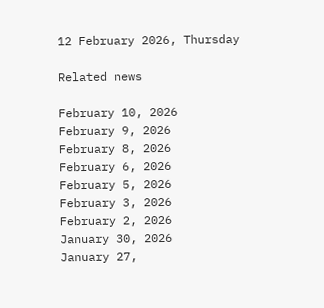12 February 2026, Thursday

Related news

February 10, 2026
February 9, 2026
February 8, 2026
February 6, 2026
February 5, 2026
February 3, 2026
February 2, 2026
January 30, 2026
January 27,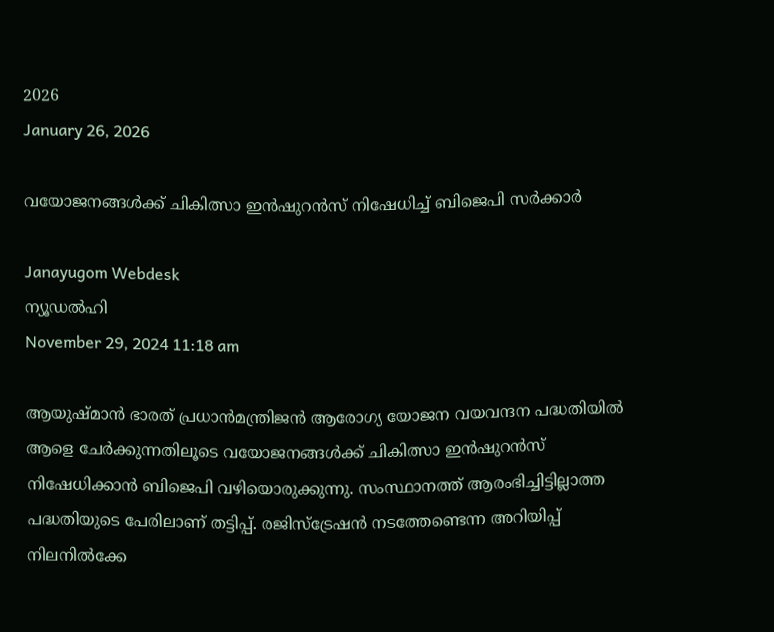2026
January 26, 2026

വയോജനങ്ങള്‍ക്ക് ചികിത്സാ ഇന്‍ഷുറന്‍സ് നിഷേധിച്ച് ബിജെപി സര്‍ക്കാര്‍

Janayugom Webdesk
ന്യൂഡല്‍ഹി
November 29, 2024 11:18 am

ആയുഷ്മാന്‍ ഭാരത് പ്രധാന്‍മന്ത്രിജന്‍ ആരോഗ്യ യോജന വയവന്ദന പദ്ധതിയില്‍ ആളെ ചേര്‍ക്കുന്നതിലൂടെ വയോജനങ്ങള്‍ക്ക് ചികിത്സാ ഇന്‍ഷുറന്‍സ് നിഷേധിക്കാന്‍ ബിജെപി വഴിയൊരുക്കുന്നു. സംസ്ഥാനത്ത് ആരംഭിച്ചിട്ടില്ലാത്ത പദ്ധതിയുടെ പേരിലാണ് തട്ടിപ്പ്. രജിസ്ട്രേഷന്‍ നടത്തേണ്ടെന്ന അറിയിപ്പ് നിലനില്‍ക്കേ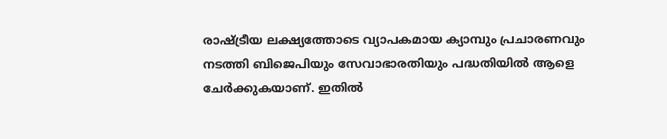രാഷ്ട്രീയ ലക്ഷ്യത്തോടെ വ്യാപകമായ ക്യാമ്പും പ്രചാരണവും നടത്തി ബിജെപിയും സേവാഭാരതിയും പദ്ധതിയിൽ ആളെ ചേർക്കുകയാണ്‌. ഇതിൽ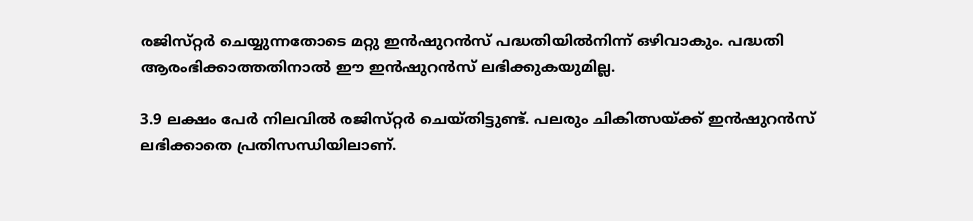രജിസ്‌റ്റർ ചെയ്യുന്നതോടെ മറ്റു ഇൻഷുറൻസ്‌ പദ്ധതിയിൽനിന്ന്‌ ഒഴിവാകും. പദ്ധതി ആരംഭിക്കാത്തതിനാൽ ഈ ഇൻഷുറൻസ്‌ ലഭിക്കുകയുമില്ല.

3.9 ലക്ഷം പേർ നിലവിൽ രജിസ്‌റ്റർ ചെയ്‌തിട്ടുണ്ട്‌. പലരും ചികിത്സയ്‌ക്ക്‌ ഇൻഷുറൻസ്‌ ലഭിക്കാതെ പ്രതിസന്ധിയിലാണ്‌.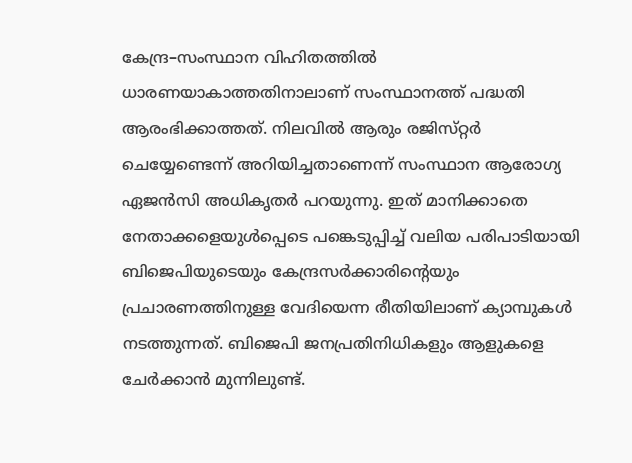കേന്ദ്ര–സംസ്ഥാന വിഹിതത്തിൽ ധാരണയാകാത്തതിനാലാണ്‌ സംസ്ഥാനത്ത്‌ പദ്ധതി ആരംഭിക്കാത്തത്‌. നിലവിൽ ആരും രജിസ്‌റ്റർ ചെയ്യേണ്ടെന്ന്‌ അറിയിച്ചതാണെന്ന്‌ സംസ്ഥാന ആരോഗ്യ ഏജൻസി അധികൃതർ പറയുന്നു. ഇത്‌ മാനിക്കാതെ നേതാക്കളെയുൾപ്പെടെ പങ്കെടുപ്പിച്ച്‌ വലിയ പരിപാടിയായി ബിജെപിയുടെയും കേന്ദ്രസർക്കാരിന്റെയും പ്രചാരണത്തിനുള്ള വേദിയെന്ന രീതിയിലാണ്‌ ക്യാമ്പുകൾ നടത്തുന്നത്‌. ബിജെപി ജനപ്രതിനിധികളും ആളുകളെ ചേർക്കാൻ മുന്നിലുണ്ട്‌.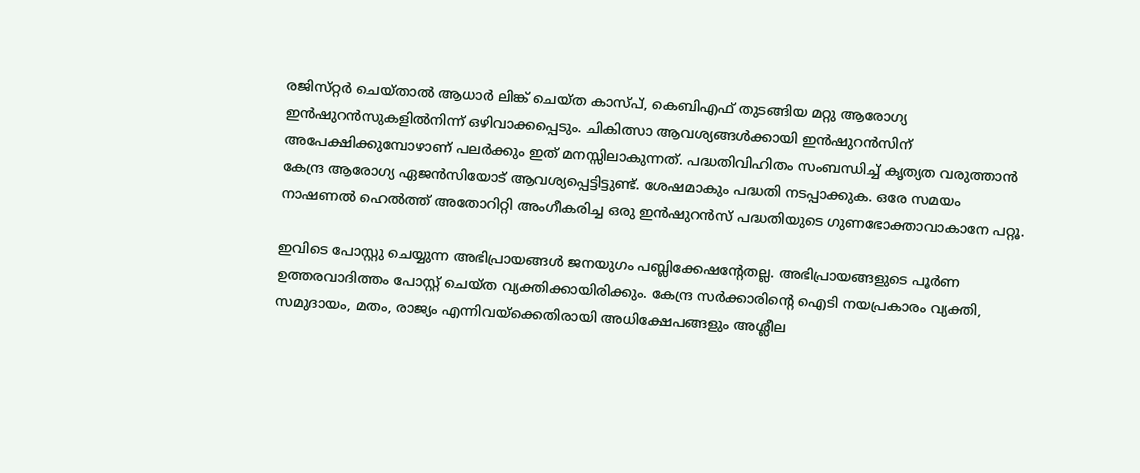രജിസ്‌റ്റർ ചെയ്‌താൽ ആധാർ ലിങ്ക്‌ ചെയ്‌ത കാസ്‌പ്‌, കെബിഎഫ്‌ തുടങ്ങിയ മറ്റു ആരോഗ്യ ഇൻഷുറൻസുകളിൽനിന്ന്‌ ഒഴിവാക്കപ്പെടും. ചികിത്സാ ആവശ്യങ്ങൾക്കായി ഇൻഷുറൻസിന്‌ അപേക്ഷിക്കുമ്പോഴാണ്‌ പലർക്കും ഇത്‌ മനസ്സിലാകുന്നത്‌. പദ്ധതിവിഹിതം സംബന്ധിച്ച്‌ കൃത്യത വരുത്താൻ കേന്ദ്ര ആരോഗ്യ ഏജൻസിയോട്‌ ആവശ്യപ്പെട്ടിട്ടുണ്ട്‌. ശേഷമാകും പദ്ധതി നടപ്പാക്കുക. ഒരേ സമയം നാഷണൽ ഹെൽത്ത്‌ അതോറിറ്റി അംഗീകരിച്ച ഒരു ഇൻഷുറൻസ്‌ പദ്ധതിയുടെ ഗുണഭോക്താവാകാനേ പറ്റൂ.

ഇവിടെ പോസ്റ്റു ചെയ്യുന്ന അഭിപ്രായങ്ങള്‍ ജനയുഗം പബ്ലിക്കേഷന്റേതല്ല. അഭിപ്രായങ്ങളുടെ പൂര്‍ണ ഉത്തരവാദിത്തം പോസ്റ്റ് ചെയ്ത വ്യക്തിക്കായിരിക്കും. കേന്ദ്ര സര്‍ക്കാരിന്റെ ഐടി നയപ്രകാരം വ്യക്തി, സമുദായം, മതം, രാജ്യം എന്നിവയ്‌ക്കെതിരായി അധിക്ഷേപങ്ങളും അശ്ലീല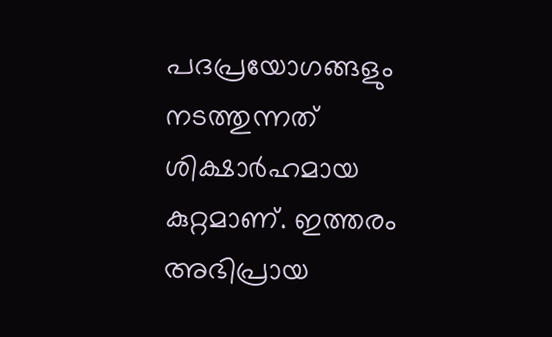പദപ്രയോഗങ്ങളും നടത്തുന്നത് ശിക്ഷാര്‍ഹമായ കുറ്റമാണ്. ഇത്തരം അഭിപ്രായ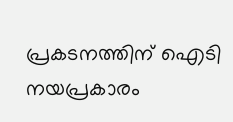പ്രകടനത്തിന് ഐടി നയപ്രകാരം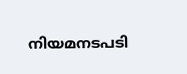നിയമനടപടി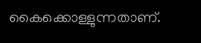കൈക്കൊള്ളുന്നതാണ്.